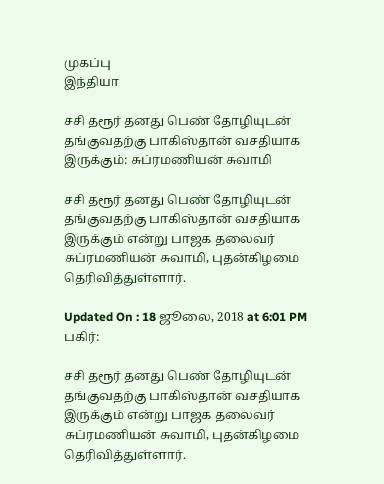முகப்பு
இந்தியா

சசி தரூர் தனது பெண் தோழியுடன் தங்குவதற்கு பாகிஸ்தான் வசதியாக இருக்கும்: சுப்ரமணியன் சுவாமி

சசி தரூர் தனது பெண் தோழியுடன் தங்குவதற்கு பாகிஸ்தான் வசதியாக இருக்கும் என்று பாஜக தலைவர் சுப்ரமணியன் சுவாமி, புதன்கிழமை தெரிவித்துள்ளார்.

Updated On : 18 ஜூலை, 2018 at 6:01 PM
பகிர்:

சசி தரூர் தனது பெண் தோழியுடன் தங்குவதற்கு பாகிஸ்தான் வசதியாக இருக்கும் என்று பாஜக தலைவர் சுப்ரமணியன் சுவாமி, புதன்கிழமை தெரிவித்துள்ளார்.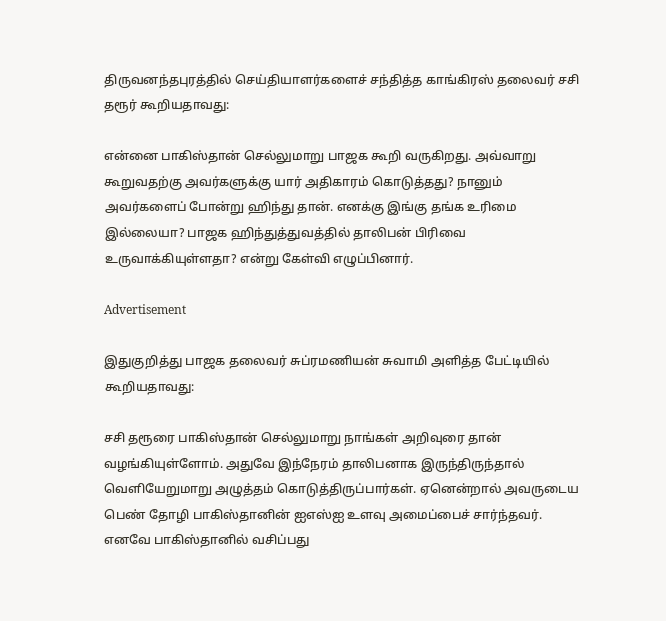திருவனந்தபுரத்தில் செய்தியாளர்களைச் சந்தித்த காங்கிரஸ் தலைவர் சசி தரூர் கூறியதாவது:

என்னை பாகிஸ்தான் செல்லுமாறு பாஜக கூறி வருகிறது. அவ்வாறு கூறுவதற்கு அவர்களுக்கு யார் அதிகாரம் கொடுத்தது? நானும் அவர்களைப் போன்று ஹிந்து தான். எனக்கு இங்கு தங்க உரிமை இல்லையா? பாஜக ஹிந்துத்துவத்தில் தாலிபன் பிரிவை உருவாக்கியுள்ளதா? என்று கேள்வி எழுப்பினார்.

Advertisement

இதுகுறித்து பாஜக தலைவர் சுப்ரமணியன் சுவாமி அளித்த பேட்டியில் கூறியதாவது:

சசி தரூரை பாகிஸ்தான் செல்லுமாறு நாங்கள் அறிவுரை தான் வழங்கியுள்ளோம். அதுவே இந்நேரம் தாலிபனாக இருந்திருந்தால் வெளியேறுமாறு அழுத்தம் கொடுத்திருப்பார்கள். ஏனென்றால் அவருடைய பெண் தோழி பாகிஸ்தானின் ஐஎஸ்ஐ உளவு அமைப்பைச் சார்ந்தவர். எனவே பாகிஸ்தானில் வசிப்பது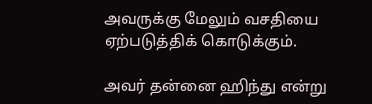அவருக்கு மேலும் வசதியை ஏற்படுத்திக் கொடுக்கும்.

அவர் தன்னை ஹிந்து என்று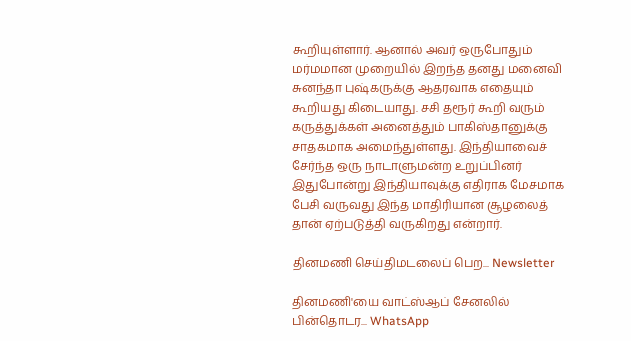கூறியுள்ளார். ஆனால் அவர் ஒருபோதும் மர்மமான முறையில் இறந்த தனது மனைவி சுனந்தா புஷ்கருக்கு ஆதரவாக எதையும் கூறியது கிடையாது. சசி தரூர் கூறி வரும் கருத்துக்கள் அனைத்தும் பாகிஸ்தானுக்கு சாதகமாக அமைந்துள்ளது. இந்தியாவைச் சேர்ந்த ஒரு நாடாளுமன்ற உறுப்பினர் இதுபோன்று இந்தியாவுக்கு எதிராக மேசமாக பேசி வருவது இந்த மாதிரியான சூழலைத் தான் ஏற்படுத்தி வருகிறது என்றார்.

தினமணி செய்திமடலைப் பெற... Newsletter

தினமணி'யை வாட்ஸ்ஆப் சேனலில் பின்தொடர... WhatsApp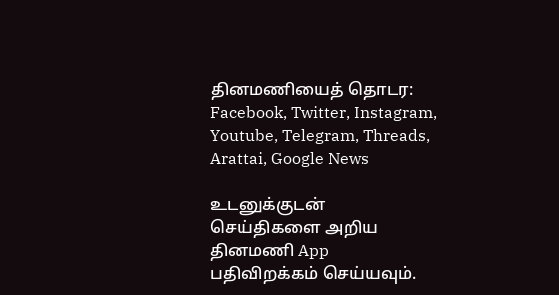தினமணியைத் தொடர: Facebook, Twitter, Instagram, Youtube, Telegram, Threads, Arattai, Google News

உடனுக்குடன் செய்திகளை அறிய தினமணி App பதிவிறக்கம் செய்யவும்.